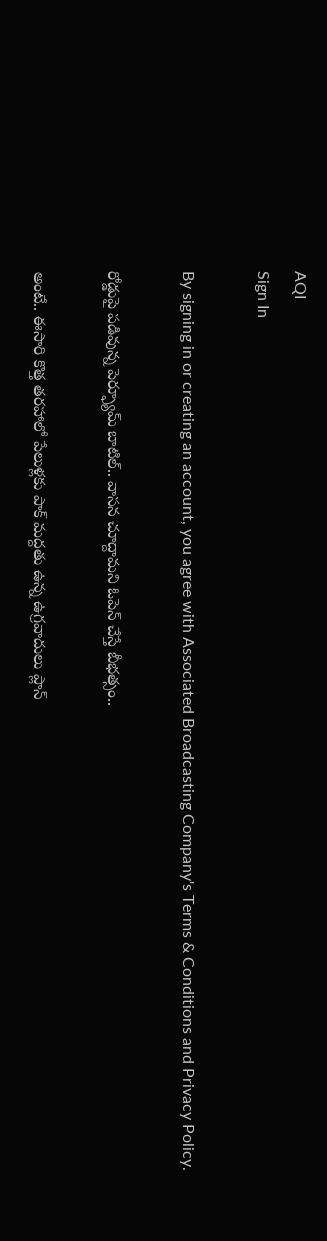AQI
Sign In

By signing in or creating an account, you agree with Associated Broadcasting Company's Terms & Conditions and Privacy Policy.

రోడ్డుపై పడివున్న పెర్ఫ్యూమ్ బాటిల్‌.. వాసన చూద్దామని ఓపెన్‌ చేస్తే బీభత్సం..

అంటే.. ఈసారి కొత్త తరహాలో పేలుళ్లకు పాక్ మద్దతు ఉన్న ఉగ్రవాదులు ప్లాన్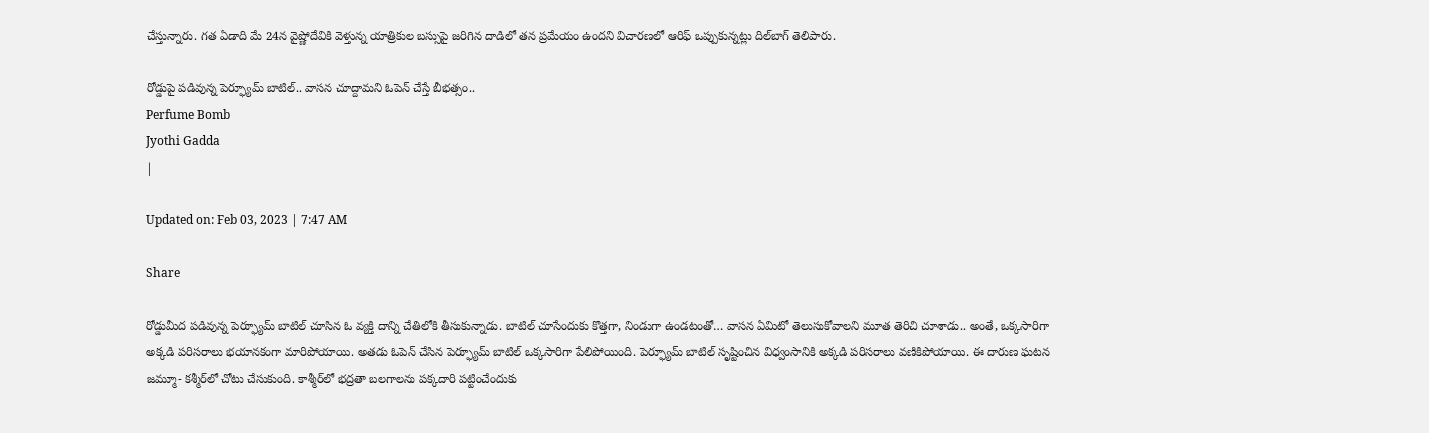చేస్తున్నారు. గత ఏడాది మే 24న వైష్ణోదేవికి వెళ్తున్న యాత్రికుల బస్సుపై జరిగిన దాడిలో తన ప్రమేయం ఉందని విచారణలో ఆరిఫ్ ఒప్పుకున్నట్లు దిల్‌బాగ్ తెలిపారు.

రోడ్డుపై పడివున్న పెర్ఫ్యూమ్ బాటిల్‌.. వాసన చూద్దామని ఓపెన్‌ చేస్తే బీభత్సం..
Perfume Bomb
Jyothi Gadda
|

Updated on: Feb 03, 2023 | 7:47 AM

Share

రోడ్డుమీద పడివున్న పెర్ఫ్యూమ్ బాటిల్ చూసిన ఓ వ్యక్తి దాన్ని చేతిలోకి తీసుకున్నాడు. బాటిల్‌ చూసేందుకు కొత్తగా, నిండుగా ఉండటంతో… వాసన ఏమిటో తెలుసుకోవాలని మూత తెరిచి చూశాడు.. అంతే, ఒక్కసారిగా అక్కడి పరిసరాలు భయానకంగా మారిపోయాయి. అతడు ఓపెన్‌ చేసిన పెర్ఫ్యూమ్ బాటిల్ ఒక్కసారిగా పేలిపోయింది. పెర్ఫ్యూమ్‌ బాటిల్‌ సృష్టించిన విధ్వంసానికి అక్కడి పరిసరాలు వణికిపోయాయి. ఈ దారుణ ఘటన జమ్మూ- కశ్మీర్‌లో చోటు చేసుకుంది. కాశ్మీర్‌లో భద్రతా బలగాలను పక్కదారి పట్టించేందుకు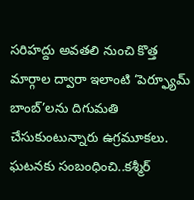సరిహద్దు అవతలి నుంచి కొత్త మార్గాల ద్వారా ఇలాంటి ‘పెర్ఫ్యూమ్ బాంబ్’లను దిగుమతి చేసుకుంటున్నారు ఉగ్రమూకలు. ఘటనకు సంబంధించి..కశ్మీర్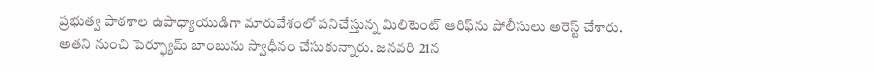ప్రభుత్వ పాఠశాల ఉపాధ్యాయుడిగా మారువేశంలో పనిచేస్తున్న మిలిటెంట్ ఆరిఫ్‌ను పోలీసులు అరెస్ట్ చేశారు. అతని నుంచి పెర్ఫ్యూమ్ బాంబును స్వాధీనం చేసుకున్నారు. జనవరి 21న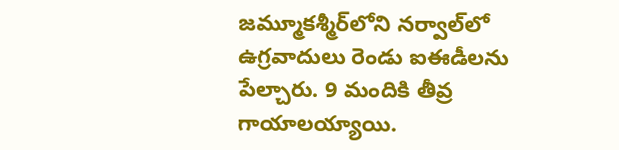జమ్మూకశ్మీర్‌లోని నర్వాల్‌లో ఉగ్రవాదులు రెండు ఐఈడీలను పేల్చారు. 9 మందికి తీవ్ర గాయాలయ్యాయి.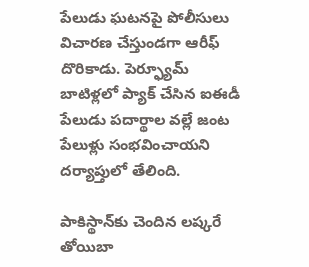పేలుడు ఘటనపై పోలీసులు విచారణ చేస్తుండగా ఆరీఫ్‌ దొరికాడు. పెర్ఫ్యూమ్ బాటిళ్లలో ప్యాక్ చేసిన ఐఈడీ పేలుడు పదార్థాల వల్లే జంట పేలుళ్లు సంభవించాయని దర్యాప్తులో తేలింది.

పాకిస్థాన్‌కు చెందిన లష్కరే తోయిబా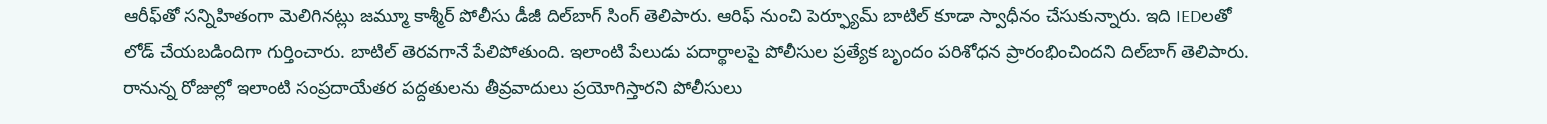ఆరీఫ్‌తో సన్నిహితంగా మెలిగినట్లు జమ్మూ కాశ్మీర్ పోలీసు డీజీ దిల్‌బాగ్ సింగ్ తెలిపారు. ఆరిఫ్ నుంచి పెర్ఫ్యూమ్ బాటిల్ కూడా స్వాధీనం చేసుకున్నారు. ఇది IEDలతో లోడ్ చేయబడిందిగా గుర్తించారు. బాటిల్ తెరవగానే పేలిపోతుంది. ఇలాంటి పేలుడు పదార్థాలపై పోలీసుల ప్రత్యేక బృందం పరిశోధన ప్రారంభించిందని దిల్‌బాగ్ తెలిపారు. రానున్న రోజుల్లో ఇలాంటి సంప్రదాయేతర పద్దతులను తీవ్రవాదులు ప్రయోగిస్తారని పోలీసులు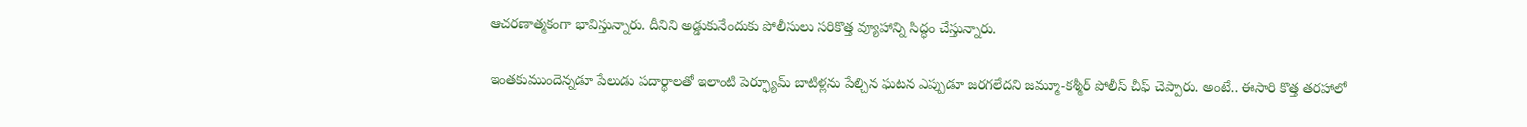ఆచరణాత్మకంగా భావిస్తున్నారు. దీనిని అడ్డుకునేందుకు పోలీసులు సరికొత్త వ్యూహాన్ని సిద్ధం చేస్తున్నారు.

ఇంతకుముందెన్నడూ పేలుడు పదార్థాలతో ఇలాంటి పెర్ఫ్యూమ్ బాటిళ్లను పేల్చిన ఘటన ఎప్పుడూ జరగలేదని జమ్మూ-కశ్మీర్ పోలీస్ చీఫ్ చెప్పారు. అంటే.. ఈసారి కొత్త తరహాలో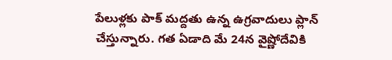పేలుళ్లకు పాక్ మద్దతు ఉన్న ఉగ్రవాదులు ప్లాన్ చేస్తున్నారు. గత ఏడాది మే 24న వైష్ణోదేవికి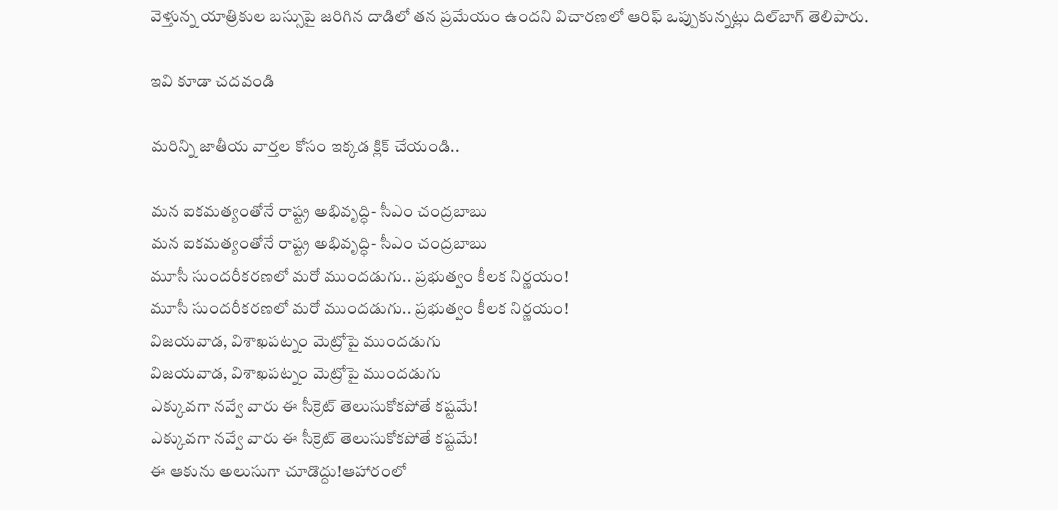వెళ్తున్న యాత్రికుల బస్సుపై జరిగిన దాడిలో తన ప్రమేయం ఉందని విచారణలో ఆరిఫ్ ఒప్పుకున్నట్లు దిల్‌బాగ్ తెలిపారు.

ఇవి కూడా చదవండి

మరిన్ని జాతీయ వార్తల కోసం ఇక్కడ క్లిక్ చేయండి..

మన ఐకమత్యంతోనే రాష్ట్ర అభివృద్ధి- సీఎం చంద్రబాబు
మన ఐకమత్యంతోనే రాష్ట్ర అభివృద్ధి- సీఎం చంద్రబాబు
మూసీ సుందరీకరణలో మరో ముందడుగు.. ప్రభుత్వం కీలక నిర్ణయం!
మూసీ సుందరీకరణలో మరో ముందడుగు.. ప్రభుత్వం కీలక నిర్ణయం!
విజయవాడ, విశాఖపట్నం మెట్రోపై ముందడుగు
విజయవాడ, విశాఖపట్నం మెట్రోపై ముందడుగు
ఎక్కువగా నవ్వే వారు ఈ సీక్రెట్ తెలుసుకోకపోతే కష్టమే!
ఎక్కువగా నవ్వే వారు ఈ సీక్రెట్ తెలుసుకోకపోతే కష్టమే!
ఈ ఆకును అలుసుగా చూడొద్దు!ఆహారంలో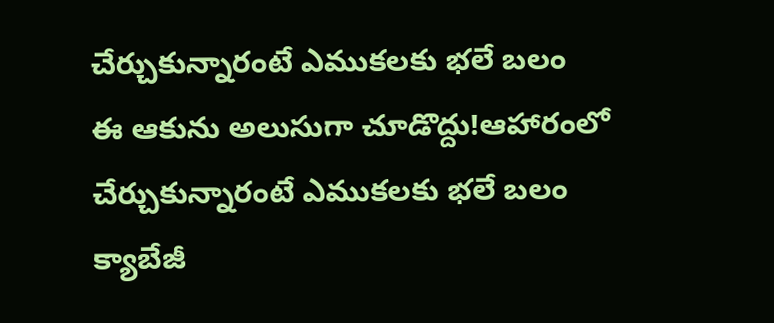చేర్చుకున్నారంటే ఎముకలకు భలే బలం
ఈ ఆకును అలుసుగా చూడొద్దు!ఆహారంలో చేర్చుకున్నారంటే ఎముకలకు భలే బలం
క్యాబేజీ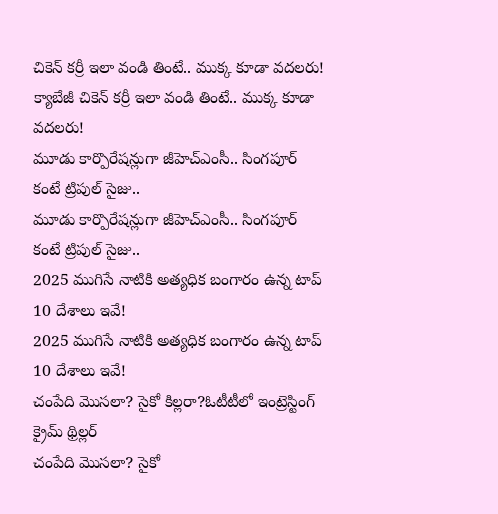చికెన్ కర్రీ ఇలా వండి తింటే.. ముక్క కూడా వదలరు!
క్యాబేజీ చికెన్ కర్రీ ఇలా వండి తింటే.. ముక్క కూడా వదలరు!
మూడు కార్పొరేషన్లుగా జీహెచ్‌ఎంసీ.. సింగపూర్ కంటే ట్రిపుల్ సైజు..
మూడు కార్పొరేషన్లుగా జీహెచ్‌ఎంసీ.. సింగపూర్ కంటే ట్రిపుల్ సైజు..
2025 ముగిసే నాటికి అత్యధిక బంగారం ఉన్న టాప్‌ 10 దేశాలు ఇవే!
2025 ముగిసే నాటికి అత్యధిక బంగారం ఉన్న టాప్‌ 10 దేశాలు ఇవే!
చంపేది మొసలా? సైకో కిల్లరా?ఓటీటీలో ఇంట్రెస్టింగ్ క్రైమ్ థ్రిల్లర్
చంపేది మొసలా? సైకో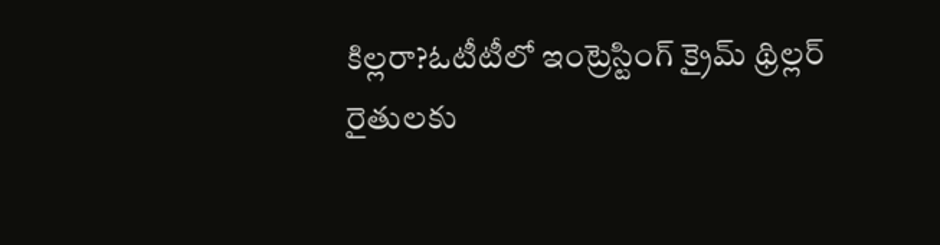కిల్లరా?ఓటీటీలో ఇంట్రెస్టింగ్ క్రైమ్ థ్రిల్లర్
రైతులకు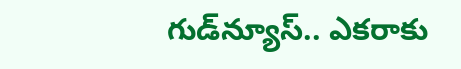గుడ్‌న్యూస్.. ఎకరాకు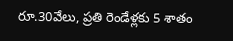రూ.30వేలు, ప్రతి రెండేళ్లకు 5 శాతం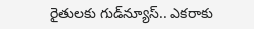రైతులకు గుడ్‌న్యూస్.. ఎకరాకు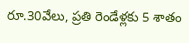రూ.30వేలు, ప్రతి రెండేళ్లకు 5 శాతం